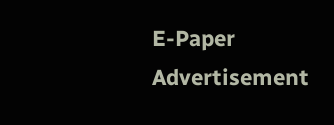E-Paper
Advertisement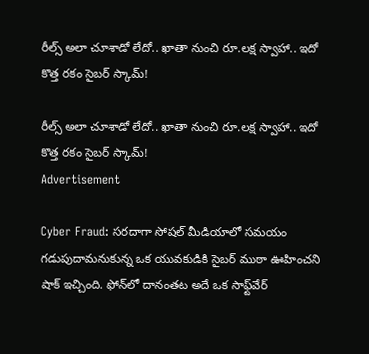రీల్స్ అలా చూశాడో లేదో.. ఖాతా నుంచి రూ.లక్ష స్వాహా.. ఇదో కొత్త రకం సైబర్ స్కామ్!

రీల్స్ అలా చూశాడో లేదో.. ఖాతా నుంచి రూ.లక్ష స్వాహా.. ఇదో కొత్త రకం సైబర్ స్కామ్!
Advertisement

Cyber Fraud: సరదాగా సోషల్ మీడియాలో సమయం గడుపుదామనుకున్న ఒక యువకుడికి సైబర్ ముఠా ఊహించని షాక్ ఇచ్చింది. ఫోన్‌లో దానంతట అదే ఒక సాఫ్ట్‌వేర్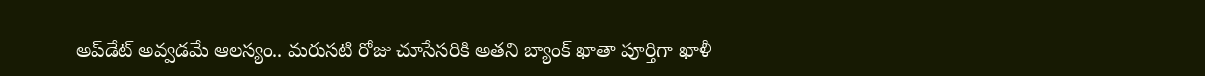అప్‌డేట్ అవ్వడమే ఆలస్యం.. మరుసటి రోజు చూసేసరికి అతని బ్యాంక్ ఖాతా పూర్తిగా ఖాళీ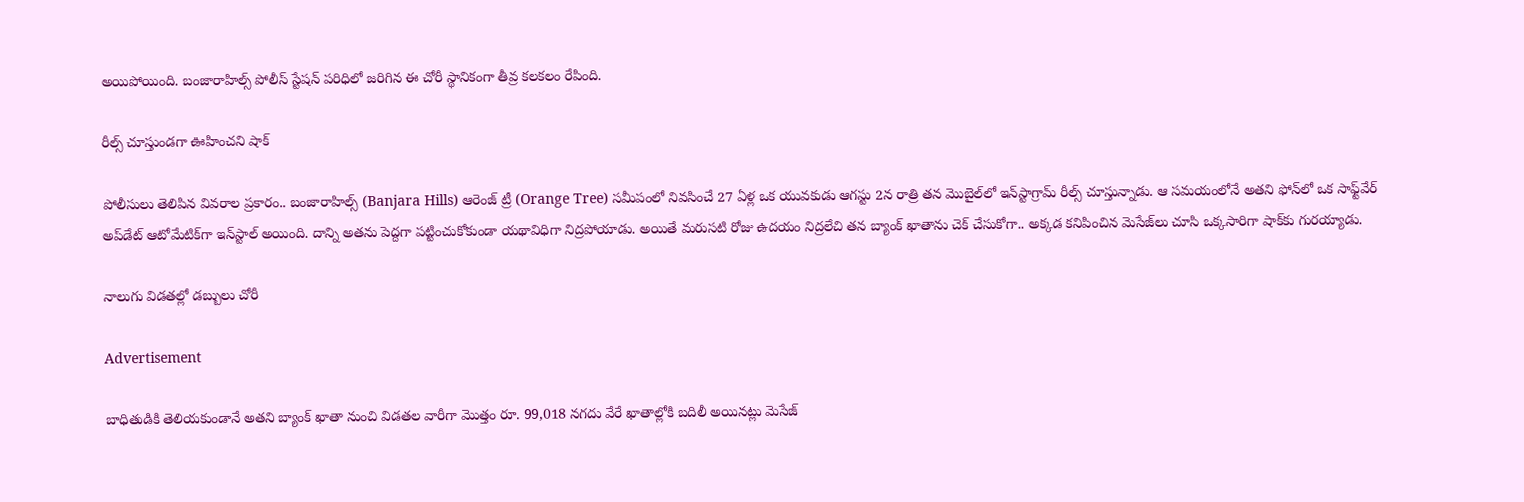అయిపోయింది. బంజారాహిల్స్ పోలీస్ స్టేషన్ పరిధిలో జరిగిన ఈ చోరీ స్థానికంగా తీవ్ర కలకలం రేపింది.

రీల్స్ చూస్తుండగా ఊహించని షాక్

పోలీసులు తెలిపిన వివరాల ప్రకారం.. బంజారాహిల్స్ (Banjara Hills) ఆరెంజ్ ట్రీ (Orange Tree) సమీపంలో నివసించే 27 ఏళ్ల ఒక యువకుడు ఆగస్టు 2న రాత్రి తన మొబైల్‌లో ఇన్‌స్టాగ్రామ్ రీల్స్ చూస్తున్నాడు. ఆ సమయంలోనే అతని ఫోన్‌లో ఒక సాఫ్ట్‌వేర్ అప్‌డేట్ ఆటోమేటిక్‌గా ఇన్‌స్టాల్ అయింది. దాన్ని అతను పెద్దగా పట్టించుకోకుండా యథావిధిగా నిద్రపోయాడు. అయితే మరుసటి రోజు ఉదయం నిద్రలేచి తన బ్యాంక్ ఖాతాను చెక్ చేసుకోగా.. అక్కడ కనిపించిన మెసేజ్‌లు చూసి ఒక్కసారిగా షాక్‌కు గురయ్యాడు.

నాలుగు విడతల్లో డబ్బులు చోరీ

Advertisement

బాధితుడికి తెలియకుండానే అతని బ్యాంక్ ఖాతా నుంచి విడతల వారీగా మొత్తం రూ. 99,018 నగదు వేరే ఖాతాల్లోకి బదిలీ అయినట్లు మెసేజ్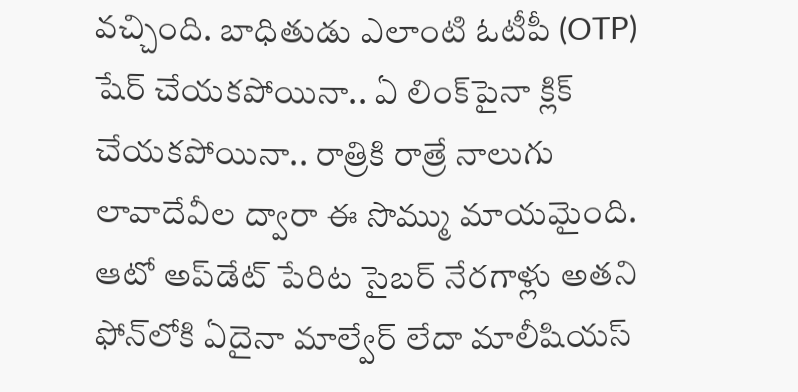వచ్చింది. బాధితుడు ఎలాంటి ఓటీపీ (OTP) షేర్ చేయకపోయినా.. ఏ లింక్‌పైనా క్లిక్ చేయకపోయినా.. రాత్రికి రాత్రే నాలుగు లావాదేవీల ద్వారా ఈ సొమ్ము మాయమైంది. ఆటో అప్‌డేట్ పేరిట సైబర్ నేరగాళ్లు అతని ఫోన్‌లోకి ఏదైనా మాల్వేర్ లేదా మాలీషియస్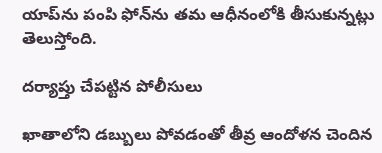యాప్‌ను పంపి ఫోన్‌ను తమ ఆధీనంలోకి తీసుకున్నట్లు తెలుస్తోంది.

దర్యాప్తు చేపట్టిన పోలీసులు

ఖాతాలోని డబ్బులు పోవడంతో తీవ్ర ఆందోళన చెందిన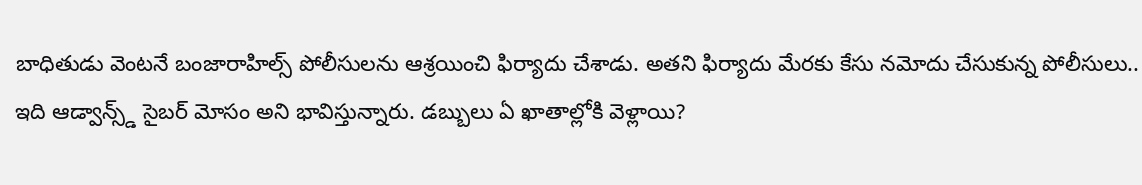బాధితుడు వెంటనే బంజారాహిల్స్ పోలీసులను ఆశ్రయించి ఫిర్యాదు చేశాడు. అతని ఫిర్యాదు మేరకు కేసు నమోదు చేసుకున్న పోలీసులు.. ఇది ఆడ్వాన్స్డ్ సైబర్ మోసం అని భావిస్తున్నారు. డబ్బులు ఏ ఖాతాల్లోకి వెళ్లాయి?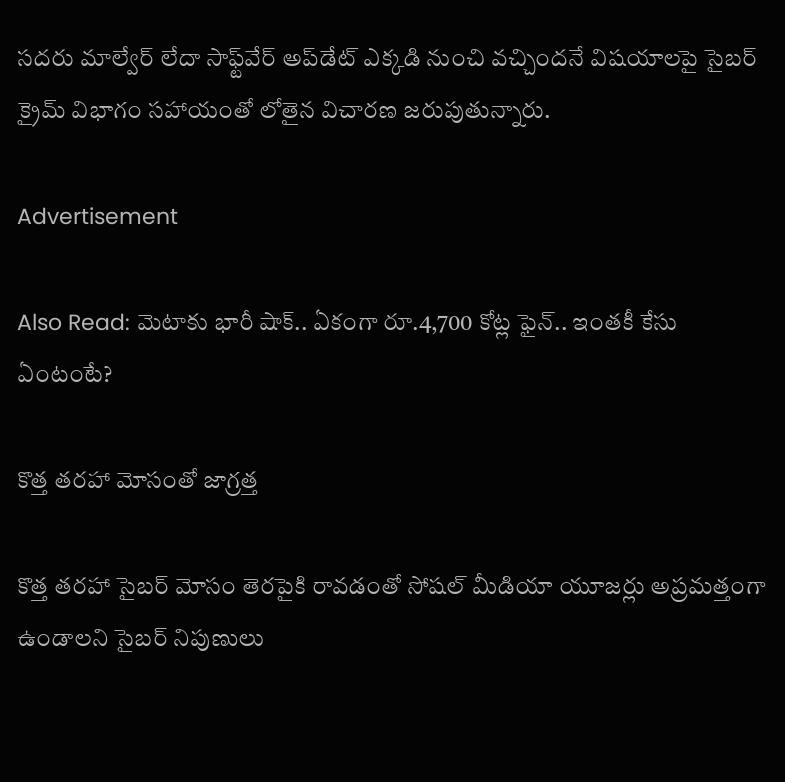సదరు మాల్వేర్ లేదా సాఫ్ట్‌వేర్ అప్‌డేట్ ఎక్కడి నుంచి వచ్చిందనే విషయాలపై సైబర్ క్రైమ్ విభాగం సహాయంతో లోతైన విచారణ జరుపుతున్నారు.

Advertisement

Also Read: మెటాకు భారీ షాక్.. ఏకంగా రూ.4,700 కోట్ల ఫైన్.. ఇంతకీ కేసు ఏంటంటే?

కొత్త తరహా మోసంతో జాగ్రత్త

కొత్త తరహా సైబర్ మోసం తెరపైకి రావడంతో సోషల్ మీడియా యూజర్లు అప్రమత్తంగా ఉండాలని సైబర్ నిపుణులు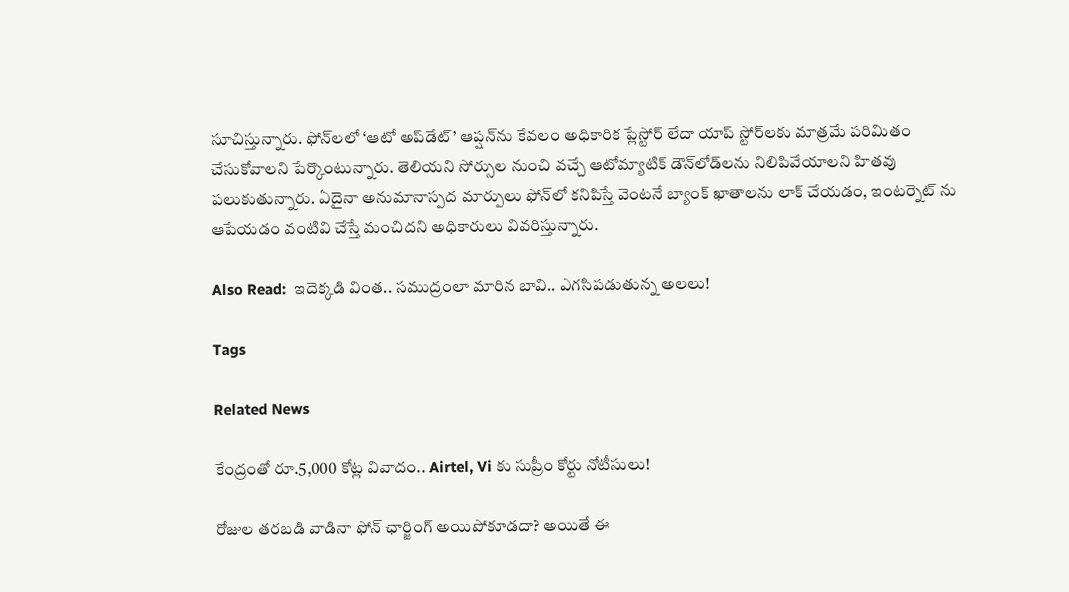సూచిస్తున్నారు. ఫోన్‌లలో ‘ఆటో అప్‌డేట్’ ఆప్షన్‌ను కేవలం అధికారిక ప్లేస్టోర్ లేదా యాప్ స్టోర్‌లకు మాత్రమే పరిమితం చేసుకోవాలని పేర్కొంటున్నారు. తెలియని సోర్సుల నుంచి వచ్చే ఆటోమ్యాటిక్ డౌన్‌లోడ్‌లను నిలిపివేయాలని హితవు పలుకుతున్నారు. ఏదైనా అనుమానాస్పద మార్పులు ఫోన్‌లో కనిపిస్తే వెంటనే బ్యాంక్ ఖాతాలను లాక్ చేయడం, ఇంటర్నెట్ ను ఆపేయడం వంటివి చేస్తే మంచిదని అధికారులు వివరిస్తున్నారు.

Also Read:  ఇదెక్కడి వింత.. సముద్రంలా మారిన బావి.. ఎగసిపడుతున్న అలలు!

Tags

Related News

కేంద్రంతో రూ.5,000 కోట్ల వివాదం.. Airtel, Vi కు సుప్రీం కోర్టు నోటీసులు!

రోజుల తరబడి వాడినా ఫోన్ ఛార్జింగ్ అయిపోకూడదా? అయితే ఈ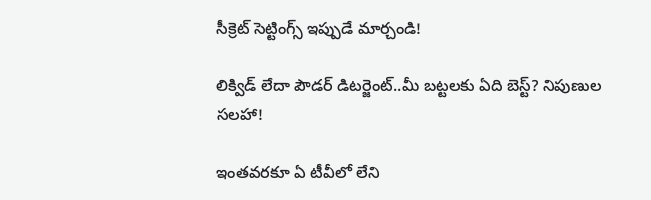సీక్రెట్ సెట్టింగ్స్ ఇప్పుడే మార్చండి!

లిక్విడ్ లేదా పౌడర్ డిటర్జెంట్..మీ బట్టలకు ఏది బెస్ట్? నిపుణుల సలహా!

ఇంతవరకూ ఏ టీవీలో లేని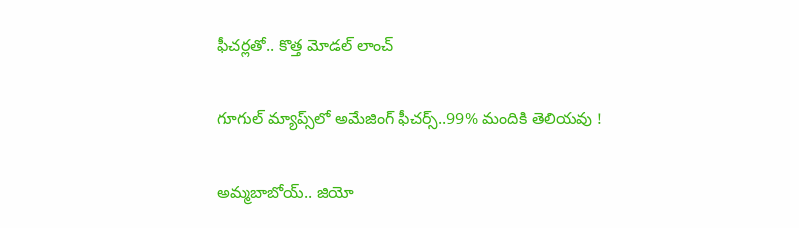ఫీచర్లతో.. కొత్త మోడల్ లాంచ్

గూగుల్ మ్యాప్స్‌లో అమేజింగ్ ఫీచర్స్..99% మందికి తెలియవు !

అమ్మబాబోయ్.. జియో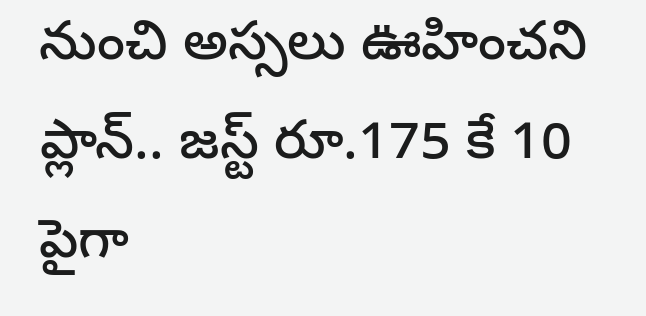నుంచి అస్సలు ఊహించని ప్లాన్.. జస్ట్ రూ.175 కే 10 పైగా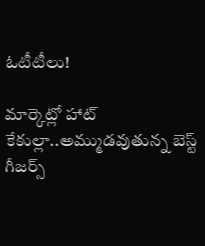ఓటీటీలు!

మార్కెట్లో హాట్ కేకుల్లా..అమ్ముడవుతున్న బెస్ట్ గీజర్స్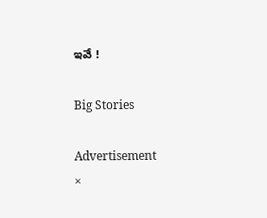ఇవే !

Big Stories

Advertisement
×